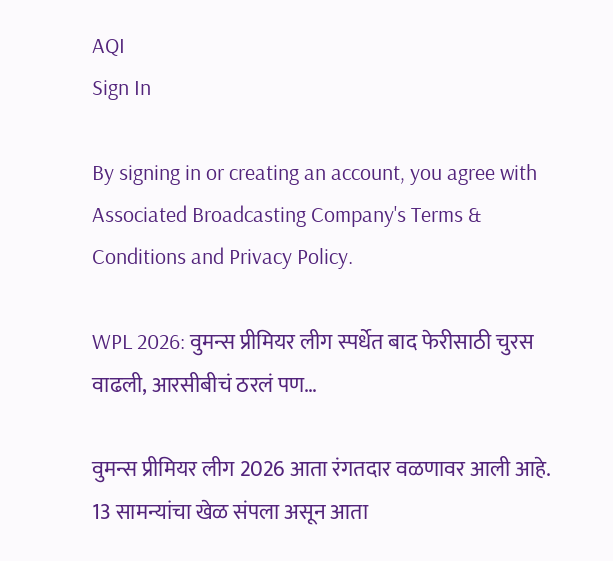AQI
Sign In

By signing in or creating an account, you agree with Associated Broadcasting Company's Terms & Conditions and Privacy Policy.

WPL 2026: वुमन्स प्रीमियर लीग स्पर्धेत बाद फेरीसाठी चुरस वाढली, आरसीबीचं ठरलं पण…

वुमन्स प्रीमियर लीग 2026 आता रंगतदार वळणावर आली आहे. 13 सामन्यांचा खेळ संपला असून आता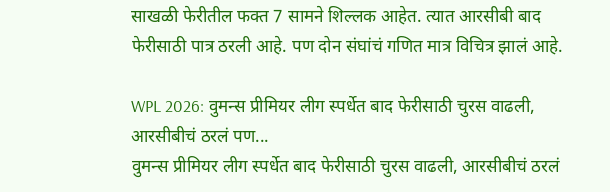साखळी फेरीतील फक्त 7 सामने शिल्लक आहेत. त्यात आरसीबी बाद फेरीसाठी पात्र ठरली आहे. पण दोन संघांचं गणित मात्र विचित्र झालं आहे.

WPL 2026: वुमन्स प्रीमियर लीग स्पर्धेत बाद फेरीसाठी चुरस वाढली, आरसीबीचं ठरलं पण...
वुमन्स प्रीमियर लीग स्पर्धेत बाद फेरीसाठी चुरस वाढली, आरसीबीचं ठरलं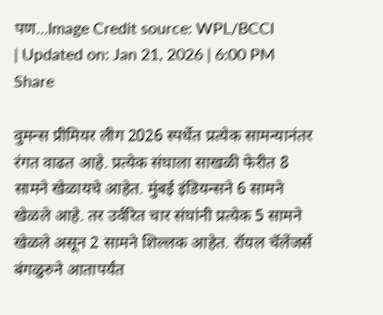पण...Image Credit source: WPL/BCCI
| Updated on: Jan 21, 2026 | 6:00 PM
Share

वुमन्स प्रीमियर लीग 2026 स्पर्धेत प्रत्येक सामन्यानंतर रंगत वाढत आहे. प्रत्येक संघाला साखळी फेरीत 8 सामने खेळायचे आहेत. मुंबई इंडियन्सने 6 सामने खेळले आहे. तर उर्वरित चार संघांनी प्रत्येक 5 सामने खेळले असून 2 सामने शिल्लक आहेत. रॉयल चॅलेंजर्स बंगळुरुने आतापर्यंत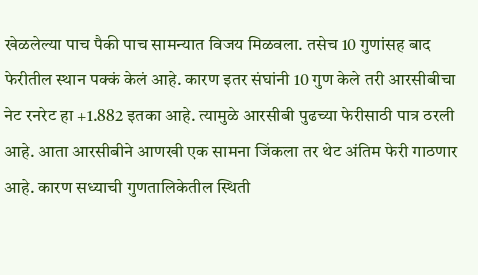खेळलेल्या पाच पैकी पाच सामन्यात विजय मिळवला. तसेच 10 गुणांसह बाद फेरीतील स्थान पक्कं केलं आहे. कारण इतर संघांनी 10 गुण केले तरी आरसीबीचा नेट रनरेट हा +1.882 इतका आहे. त्यामुळे आरसीबी पुढच्या फेरीसाठी पात्र ठरली आहे. आता आरसीबीने आणखी एक सामना जिंकला तर थेट अंतिम फेरी गाठणार आहे. कारण सध्याची गुणतालिकेतील स्थिती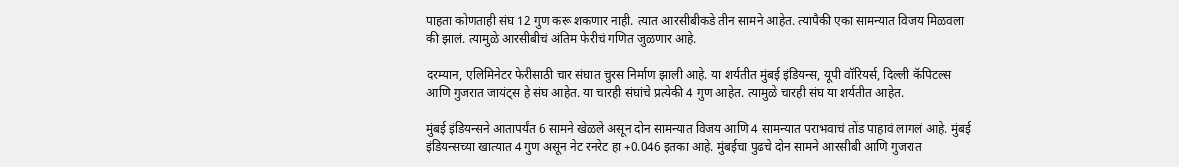पाहता कोणताही संघ 12 गुण करू शकणार नाही. त्यात आरसीबीकडे तीन सामने आहेत. त्यापैकी एका सामन्यात विजय मिळवला की झालं. त्यामुळे आरसीबीचं अंतिम फेरीचं गणित जुळणार आहे.

दरम्यान, एलिमिनेटर फेरीसाठी चार संघात चुरस निर्माण झाली आहे. या शर्यतीत मुंबई इंडियन्स, यूपी वॉरियर्स, दिल्ली कॅपिटल्स आणि गुजरात जायंट्स हे संघ आहेत. या चारही संघांचे प्रत्येकी 4 गुण आहेत. त्यामुळे चारही संघ या शर्यतीत आहेत.

मुंबई इंडियन्सने आतापर्यंत 6 सामने खेळले असून दोन सामन्यात विजय आणि 4 सामन्यात पराभवाचं तोंड पाहावं लागलं आहे. मुंबई इंडियन्सच्या खात्यात 4 गुण असून नेट रनरेट हा +0.046 इतका आहे. मुंबईचा पुढचे दोन सामने आरसीबी आणि गुजरात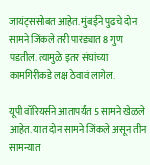जायंट्ससोबत आहेत. मुंबईने पुढचे दोन सामने जिंकले तरी पारड्यात 8 गुण पडतील. त्यामुळे इतर संघांच्या कामगिरीकडे लक्ष ठेवावं लागेल.

यूपी वॉरियर्सने आतापर्यंत 5 सामने खेळले आहेत. यात दोन सामने जिंकले असून तीन सामन्यात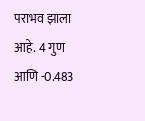पराभव झाला आहे. 4 गुण आणि -0.483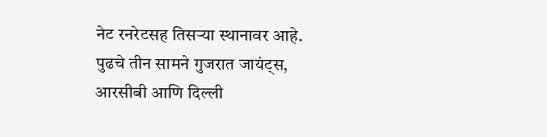नेट रनरेटसह तिसऱ्या स्थानावर आहे. पुढचे तीन सामने गुजरात जायंट्स, आरसीबी आणि दिल्ली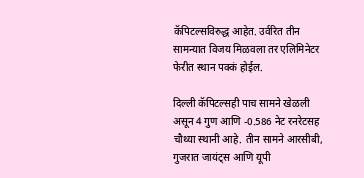कॅपिटल्सविरुद्ध आहेत. उर्वरित तीन सामन्यात विजय मिळवला तर एलिमिनेटर फेरीत स्थान पक्कं होईल.

दिल्ली कॅपिटल्सही पाच सामने खेळली असून 4 गुण आणि -0.586 नेट रनरेटसह चौथ्या स्थानी आहे. तीन सामने आरसीबी, गुजरात जायंट्स आणि यूपी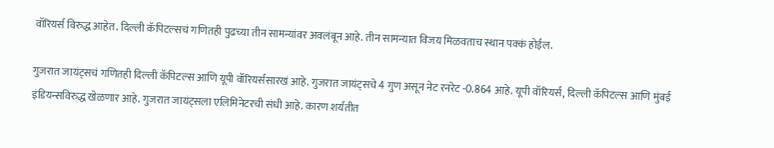वॉरियर्स विरुद्ध आहेत. दिल्ली कॅपिटल्सचं गणितही पुढच्या तीन सामन्यांवर अवलंबून आहे. तीन सामन्यात विजय मिळवताच स्थान पक्कं होईल.

गुजरात जायंट्सचं गणितही दिल्ली कॅपिटल्स आणि यूपी वॉरियर्ससारखं आहे. गुजरात जायंट्सचे 4 गुण असून नेट रनरेट -0.864 आहे. यूपी वॉरियर्स, दिल्ली कॅपिटल्स आणि मुंबई इंडियन्सविरुद्ध खेळणार आहे. गुजरात जायंट्सला एलिमिनेटरची संधी आहे. कारण शर्यतीत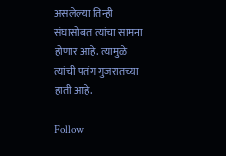असलेल्या तिन्ही संघासोबत त्यांचा सामना होणार आहे. त्यामुळे त्यांची पतंग गुजरातच्या हाती आहे.

Follow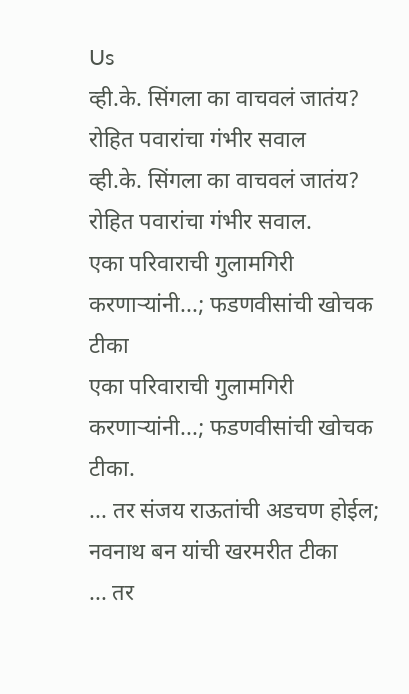Us
व्ही.के. सिंगला का वाचवलं जातंय? रोहित पवारांचा गंभीर सवाल
व्ही.के. सिंगला का वाचवलं जातंय? रोहित पवारांचा गंभीर सवाल.
एका परिवाराची गुलामगिरी करणाऱ्यांनी...; फडणवीसांची खोचक टीका
एका परिवाराची गुलामगिरी करणाऱ्यांनी...; फडणवीसांची खोचक टीका.
... तर संजय राऊतांची अडचण होईल; नवनाथ बन यांची खरमरीत टीका
... तर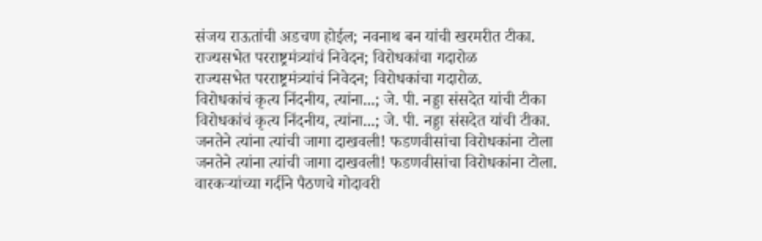संजय राऊतांची अडचण होईल; नवनाथ बन यांची खरमरीत टीका.
राज्यसभेत परराष्ट्रमंत्र्यांचं निवेदन; विरोधकांचा गदारोळ
राज्यसभेत परराष्ट्रमंत्र्यांचं निवेदन; विरोधकांचा गदारोळ.
विरोधकांचं कृत्य निंदनीय, त्यांना...; जे. पी. नड्डा संसदेत यांची टीका
विरोधकांचं कृत्य निंदनीय, त्यांना...; जे. पी. नड्डा संसदेत यांची टीका.
जनतेने त्यांना त्यांची जागा दाखवली! फडणवीसांचा विरोधकांना टोला
जनतेने त्यांना त्यांची जागा दाखवली! फडणवीसांचा विरोधकांना टोला.
वारकऱ्यांच्या गर्दीने पैठणचे गोदावरी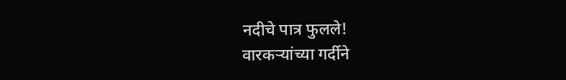नदीचे पात्र फुलले!
वारकऱ्यांच्या गर्दीने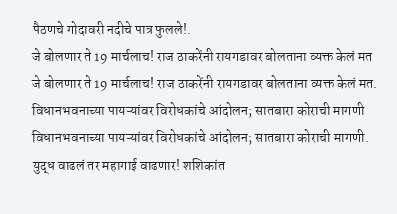पैठणचे गोदावरी नदीचे पात्र फुलले!.
जे बोलणार ते 19 मार्चलाच! राज ठाकरेंनी रायगडावर बोलताना व्यक्त केलं मत
जे बोलणार ते 19 मार्चलाच! राज ठाकरेंनी रायगडावर बोलताना व्यक्त केलं मत.
विधानभवनाच्या पायऱ्यांवर विरोधकांचे आंदोलन; सातबारा कोराची मागणी
विधानभवनाच्या पायऱ्यांवर विरोधकांचे आंदोलन; सातबारा कोराची मागणी.
युद्ध वाढलं तर महागाई वाढणार! शशिकांत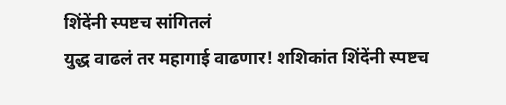शिंदेंनी स्पष्टच सांगितलं
युद्ध वाढलं तर महागाई वाढणार! शशिकांत शिंदेंनी स्पष्टच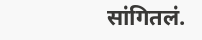सांगितलं.